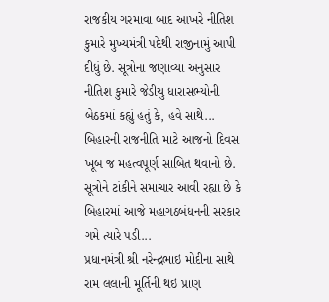રાજકીય ગરમાવા બાદ આખરે નીતિશ કુમારે મુખ્યમંત્રી પદેથી રાજીનામું આપી દીધું છે. સૂત્રોના જણાવ્યા અનુસાર નીતિશ કુમારે જેડીયુ ધારાસભ્યોની બેઠકમાં કહ્યું હતું કે, હવે સાથે...
બિહારની રાજનીતિ માટે આજનો દિવસ ખૂબ જ મહત્વપૂર્ણ સાબિત થવાનો છે. સૂત્રોને ટાંકીને સમાચાર આવી રહ્યા છે કે બિહારમાં આજે મહાગઠબંધનની સરકાર ગમે ત્યારે પડી...
પ્રધાનમંત્રી શ્રી નરેન્દ્રભાઇ મોદીના સાથે રામ લલાની મૂર્તિની થઇ પ્રાણ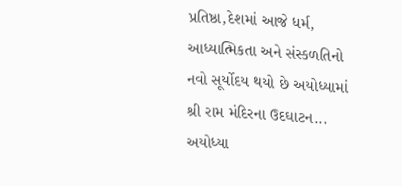પ્રતિષ્ઠા,દેશમાં આજે ધર્મ, આધ્યાત્મિકતા અને સંસ્કળતિનો નવો સૂર્યોદય થયો છે અયોધ્યામાં શ્રી રામ મંદિરના ઉદઘાટન...
અયોધ્યા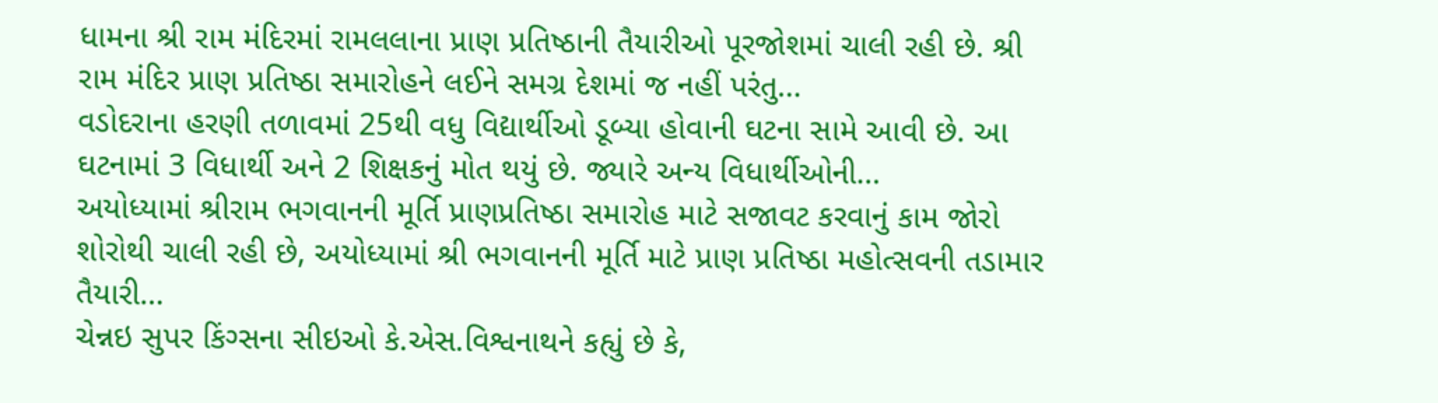ધામના શ્રી રામ મંદિરમાં રામલલાના પ્રાણ પ્રતિષ્ઠાની તૈયારીઓ પૂરજોશમાં ચાલી રહી છે. શ્રી રામ મંદિર પ્રાણ પ્રતિષ્ઠા સમારોહને લઈને સમગ્ર દેશમાં જ નહીં પરંતુ...
વડોદરાના હરણી તળાવમાં 25થી વધુ વિદ્યાર્થીઓ ડૂબ્યા હોવાની ઘટના સામે આવી છે. આ ઘટનામાં 3 વિધાર્થી અને 2 શિક્ષકનું મોત થયું છે. જ્યારે અન્ય વિધાર્થીઓની...
અયોધ્યામાં શ્રીરામ ભગવાનની મૂર્તિ પ્રાણપ્રતિષ્ઠા સમારોહ માટે સજાવટ કરવાનું કામ જોરો શોરોથી ચાલી રહી છે, અયોધ્યામાં શ્રી ભગવાનની મૂર્તિ માટે પ્રાણ પ્રતિષ્ઠા મહોત્સવની તડામાર તૈયારી...
ચેન્નઇ સુપર કિંગ્સના સીઇઓ કે.એસ.વિશ્વનાથને કહ્યું છે કે,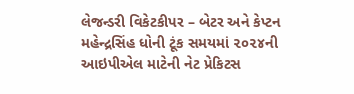લેજન્ડરી વિકેટકીપર – બેટર અને કેપ્ટન મહેન્દ્રસિંહ ધોની ટૂંક સમયમાં ૨૦૨૪ની આઇપીએલ માટેની નેટ પ્રેકિટસ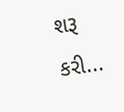શરૂ કરી...